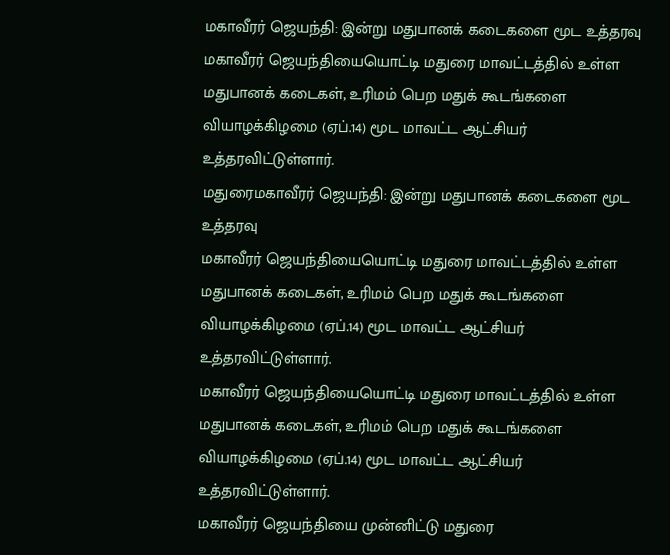மகாவீரர் ஜெயந்தி: இன்று மதுபானக் கடைகளை மூட உத்தரவு
மகாவீரர் ஜெயந்தியையொட்டி மதுரை மாவட்டத்தில் உள்ள மதுபானக் கடைகள், உரிமம் பெற மதுக் கூடங்களை வியாழக்கிழமை (ஏப்.14) மூட மாவட்ட ஆட்சியர் உத்தரவிட்டுள்ளார்.
மதுரைமகாவீரர் ஜெயந்தி: இன்று மதுபானக் கடைகளை மூட உத்தரவு
மகாவீரர் ஜெயந்தியையொட்டி மதுரை மாவட்டத்தில் உள்ள மதுபானக் கடைகள், உரிமம் பெற மதுக் கூடங்களை வியாழக்கிழமை (ஏப்.14) மூட மாவட்ட ஆட்சியர் உத்தரவிட்டுள்ளார்.
மகாவீரர் ஜெயந்தியையொட்டி மதுரை மாவட்டத்தில் உள்ள மதுபானக் கடைகள், உரிமம் பெற மதுக் கூடங்களை வியாழக்கிழமை (ஏப்.14) மூட மாவட்ட ஆட்சியர் உத்தரவிட்டுள்ளார்.
மகாவீரர் ஜெயந்தியை முன்னிட்டு மதுரை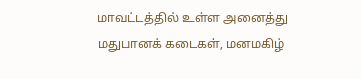மாவட்டத்தில் உள்ள அனைத்து மதுபானக் கடைகள், மனமகிழ்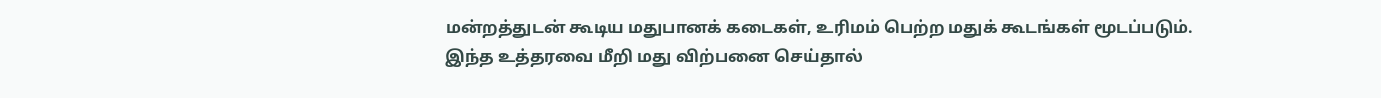மன்றத்துடன் கூடிய மதுபானக் கடைகள், உரிமம் பெற்ற மதுக் கூடங்கள் மூடப்படும். இந்த உத்தரவை மீறி மது விற்பனை செய்தால்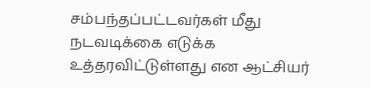சம்பந்தப்பட்டவர்கள் மீது நடவடிக்கை எடுக்க உத்தரவிட்டுள்ளது என ஆட்சியர்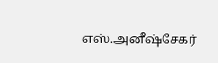எஸ்.அனீஷ்சேகர்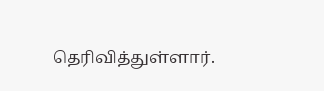தெரிவித்துள்ளார்.